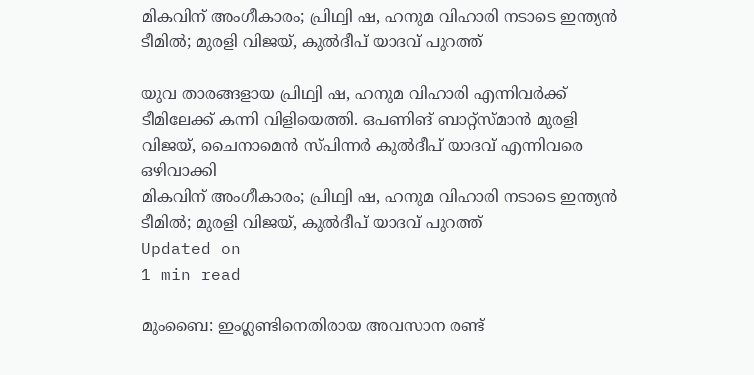മികവിന് അംഗീകാരം; പ്രിഥ്വി ഷ, ഹനുമ വിഹാരി നടാടെ ഇന്ത്യന്‍ ടീമില്‍; മുരളി വിജയ്, കുല്‍ദീപ് യാദവ് പുറത്ത്

യുവ താരങ്ങളായ പ്രിഥ്വി ഷ, ഹനുമ വിഹാരി എന്നിവര്‍ക്ക് ടീമിലേക്ക് കന്നി വിളിയെത്തി. ഒപണിങ് ബാറ്റ്‌സ്മാന്‍ മുരളി വിജയ്, ചൈനാമെന്‍ സ്പിന്നര്‍ കുല്‍ദീപ് യാദവ് എന്നിവരെ ഒഴിവാക്കി
മികവിന് അംഗീകാരം; പ്രിഥ്വി ഷ, ഹനുമ വിഹാരി നടാടെ ഇന്ത്യന്‍ ടീമില്‍; മുരളി വിജയ്, കുല്‍ദീപ് യാദവ് പുറത്ത്
Updated on
1 min read

മുംബൈ: ഇംഗ്ലണ്ടിനെതിരായ അവസാന രണ്ട്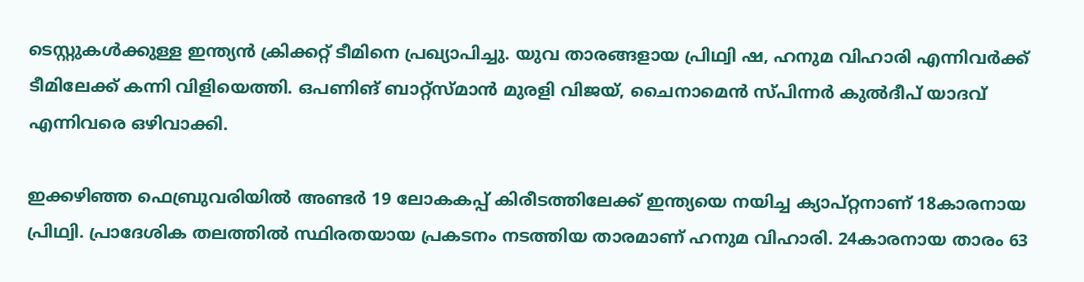ടെസ്റ്റുകള്‍ക്കുള്ള ഇന്ത്യന്‍ ക്രിക്കറ്റ് ടീമിനെ പ്രഖ്യാപിച്ചു. യുവ താരങ്ങളായ പ്രിഥ്വി ഷ, ഹനുമ വിഹാരി എന്നിവര്‍ക്ക് ടീമിലേക്ക് കന്നി വിളിയെത്തി. ഒപണിങ് ബാറ്റ്‌സ്മാന്‍ മുരളി വിജയ്, ചൈനാമെന്‍ സ്പിന്നര്‍ കുല്‍ദീപ് യാദവ് എന്നിവരെ ഒഴിവാക്കി.

ഇക്കഴിഞ്ഞ ഫെബ്രുവരിയില്‍ അണ്ടര്‍ 19 ലോകകപ്പ് കിരീടത്തിലേക്ക് ഇന്ത്യയെ നയിച്ച ക്യാപ്റ്റനാണ് 18കാരനായ പ്രിഥ്വി. പ്രാദേശിക തലത്തില്‍ സ്ഥിരതയായ പ്രകടനം നടത്തിയ താരമാണ് ഹനുമ വിഹാരി. 24കാരനായ താരം 63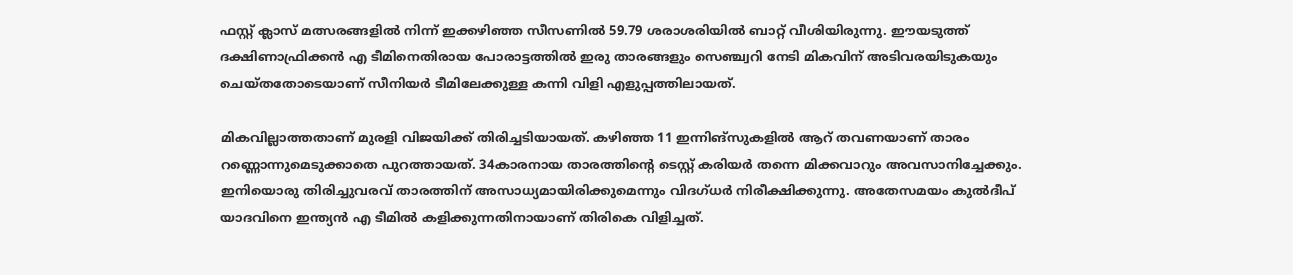ഫസ്റ്റ് ക്ലാസ് മത്സരങ്ങളില്‍ നിന്ന് ഇക്കഴിഞ്ഞ സീസണില്‍ 59.79 ശരാശരിയില്‍ ബാറ്റ് വീശിയിരുന്നു. ഈയടുത്ത് ദക്ഷിണാഫ്രിക്കന്‍ എ ടീമിനെതിരായ പോരാട്ടത്തില്‍ ഇരു താരങ്ങളും സെഞ്ച്വറി നേടി മികവിന് അടിവരയിടുകയും ചെയ്തതോടെയാണ് സീനിയര്‍ ടീമിലേക്കുള്ള കന്നി വിളി എളുപ്പത്തിലായത്.

മികവില്ലാത്തതാണ് മുരളി വിജയിക്ക് തിരിച്ചടിയായത്. കഴിഞ്ഞ 11 ഇന്നിങ്‌സുകളില്‍ ആറ് തവണയാണ് താരം റണ്ണൊന്നുമെടുക്കാതെ പുറത്തായത്. 34കാരനായ താരത്തിന്റെ ടെസ്റ്റ് കരിയര്‍ തന്നെ മിക്കവാറും അവസാനിച്ചേക്കും. ഇനിയൊരു തിരിച്ചുവരവ് താരത്തിന് അസാധ്യമായിരിക്കുമെന്നും വിദഗ്ധര്‍ നിരീക്ഷിക്കുന്നു. അതേസമയം കുല്‍ദീപ് യാദവിനെ ഇന്ത്യന്‍ എ ടീമില്‍ കളിക്കുന്നതിനായാണ് തിരികെ വിളിച്ചത്.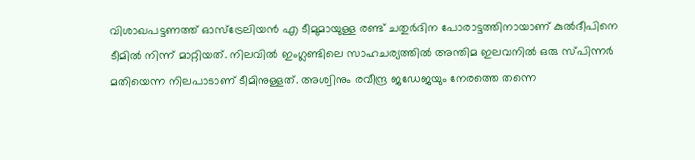വിശാഖപട്ടണത്ത് ഓസ്‌ട്രേലിയന്‍ എ ടീമുമായുള്ള രണ്ട് ചതുര്‍ദിന പോരാട്ടത്തിനായാണ് കുല്‍ദീപിനെ ടീമില്‍ നിന്ന് മാറ്റിയത്. നിലവില്‍ ഇംഗ്ലണ്ടിലെ സാഹചര്യത്തില്‍ അന്തിമ ഇലവനില്‍ ഒരു സ്പിന്നര്‍ മതിയെന്ന നിലപാടാണ് ടീമിനുള്ളത്. അശ്വിനും രവീന്ദ്ര ജഡേജയും നേരത്തെ തന്നെ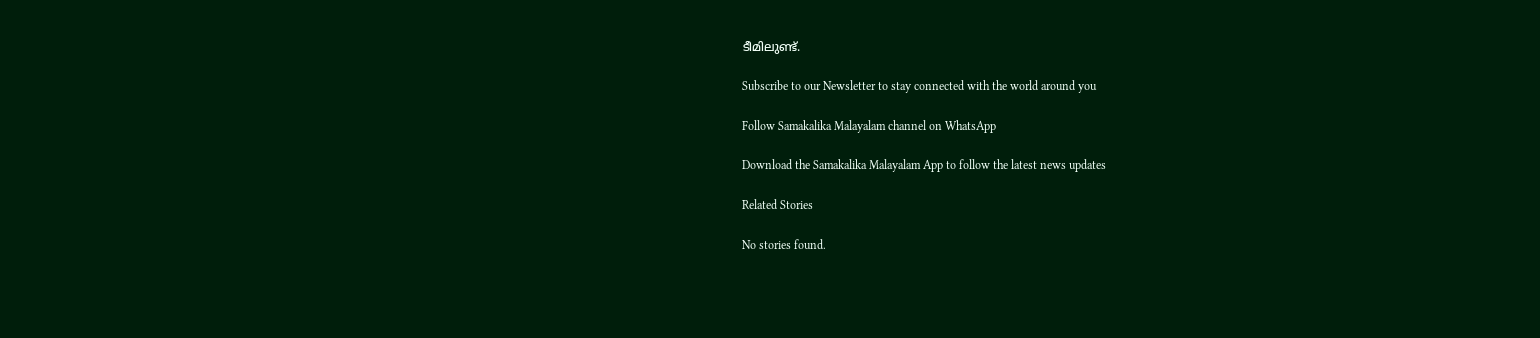ടീമിലുണ്ട്.

Subscribe to our Newsletter to stay connected with the world around you

Follow Samakalika Malayalam channel on WhatsApp

Download the Samakalika Malayalam App to follow the latest news updates

Related Stories

No stories found.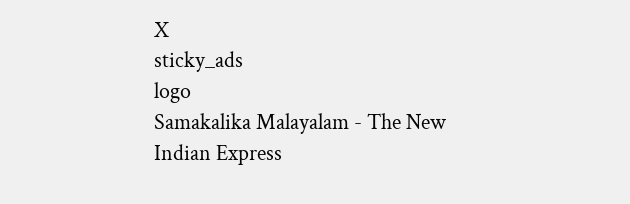X
sticky_ads
logo
Samakalika Malayalam - The New Indian Express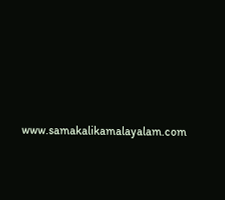www.samakalikamalayalam.com